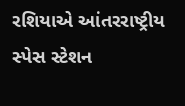રશિયાએ આંતરરાષ્ટ્રીય સ્પેસ સ્ટેશન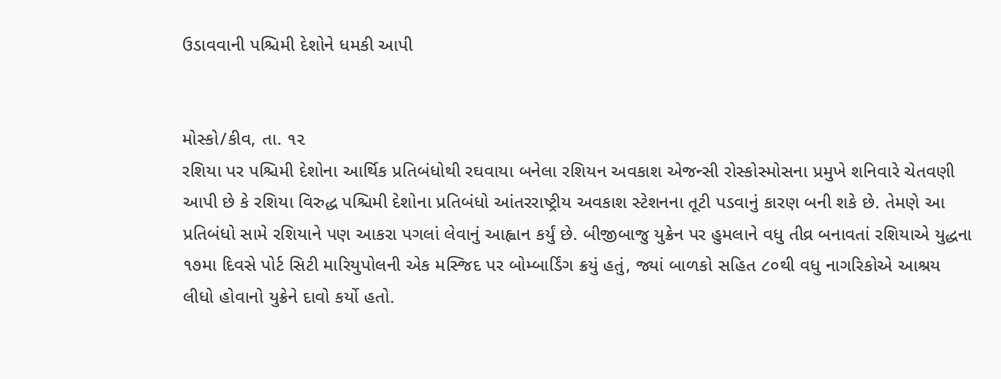ઉડાવવાની પશ્ચિમી દેશોને ધમકી આપી


મોસ્કો/કીવ, તા. ૧૨
રશિયા પર પશ્ચિમી દેશોના આર્થિક પ્રતિબંધોથી રઘવાયા બનેલા રશિયન અવકાશ એજન્સી રોસ્કોસ્મોસના પ્રમુખે શનિવારે ચેતવણી આપી છે કે રશિયા વિરુદ્ધ પશ્ચિમી દેશોના પ્રતિબંધો આંતરરાષ્ટ્રીય અવકાશ સ્ટેશનના તૂટી પડવાનું કારણ બની શકે છે. તેમણે આ પ્રતિબંધો સામે રશિયાને પણ આકરા પગલાં લેવાનું આહ્વાન કર્યું છે. બીજીબાજુ યુક્રેન પર હુમલાને વધુ તીવ્ર બનાવતાં રશિયાએ યુદ્ધના ૧૭મા દિવસે પોર્ટ સિટી મારિયુપોલની એક મસ્જિદ પર બોમ્બાર્ડિંગ ક્રયું હતું, જ્યાં બાળકો સહિત ૮૦થી વધુ નાગરિકોએ આશ્રય લીધો હોવાનો યુક્રેને દાવો કર્યો હતો.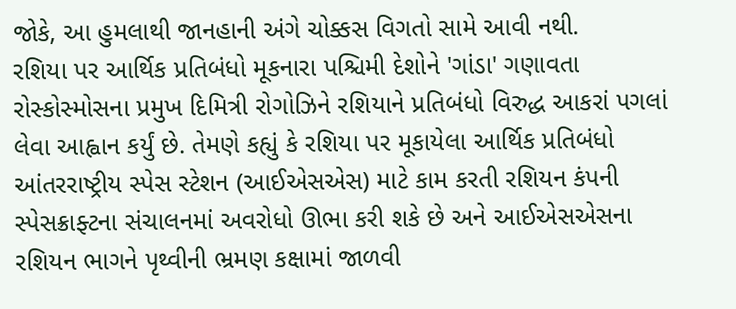જોકે, આ હુમલાથી જાનહાની અંગે ચોક્કસ વિગતો સામે આવી નથી.
રશિયા પર આર્થિક પ્રતિબંધો મૂકનારા પશ્ચિમી દેશોને 'ગાંડા' ગણાવતા રોસ્કોસ્મોસના પ્રમુખ દિમિત્રી રોગોઝિને રશિયાને પ્રતિબંધો વિરુદ્ધ આકરાં પગલાં લેવા આહ્વાન કર્યું છે. તેમણે કહ્યું કે રશિયા પર મૂકાયેલા આર્થિક પ્રતિબંધો આંતરરાષ્ટ્રીય સ્પેસ સ્ટેશન (આઈએસએસ) માટે કામ કરતી રશિયન કંપની સ્પેસક્રાફ્ટના સંચાલનમાં અવરોધો ઊભા કરી શકે છે અને આઈએસએસના રશિયન ભાગને પૃથ્વીની ભ્રમણ કક્ષામાં જાળવી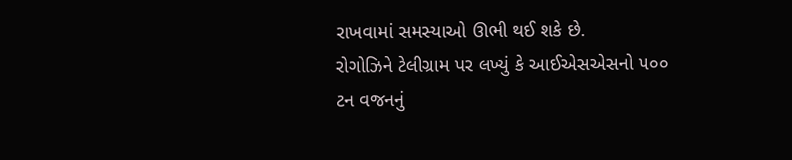રાખવામાં સમસ્યાઓ ઊભી થઈ શકે છે.
રોગોઝિને ટેલીગ્રામ પર લખ્યું કે આઈએસએસનો ૫૦૦ ટન વજનનું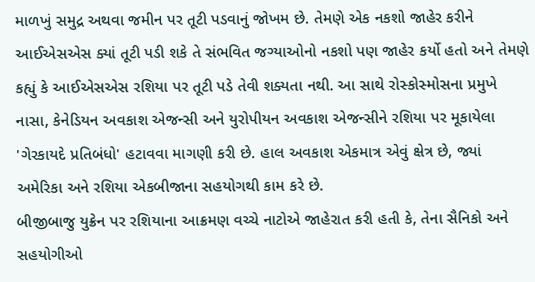માળખું સમુદ્ર અથવા જમીન પર તૂટી પડવાનું જોખમ છે. તેમણે એક નકશો જાહેર કરીને આઈએસએસ ક્યાં તૂટી પડી શકે તે સંભવિત જગ્યાઓનો નકશો પણ જાહેર કર્યો હતો અને તેમણે કહ્યું કે આઈએસએસ રશિયા પર તૂટી પડે તેવી શક્યતા નથી. આ સાથે રોસ્કોસ્મોસના પ્રમુખે નાસા, કેનેડિયન અવકાશ એજન્સી અને યુરોપીયન અવકાશ એજન્સીને રશિયા પર મૂકાયેલા 'ગેરકાયદે પ્રતિબંધો' હટાવવા માગણી કરી છે. હાલ અવકાશ એકમાત્ર એવું ક્ષેત્ર છે, જ્યાં અમેરિકા અને રશિયા એકબીજાના સહયોગથી કામ કરે છે.
બીજીબાજુ યુક્રેન પર રશિયાના આક્રમણ વચ્ચે નાટોએ જાહેરાત કરી હતી કે, તેના સૈનિકો અને સહયોગીઓ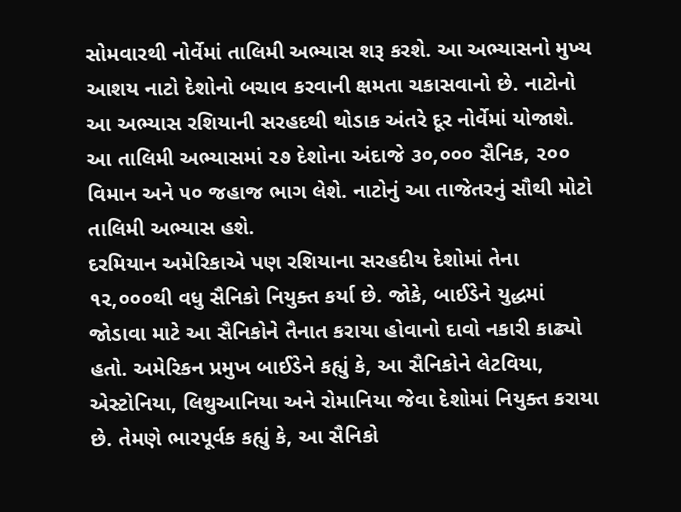સોમવારથી નોર્વેમાં તાલિમી અભ્યાસ શરૂ કરશે. આ અભ્યાસનો મુખ્ય આશય નાટો દેશોનો બચાવ કરવાની ક્ષમતા ચકાસવાનો છે. નાટોનો આ અભ્યાસ રશિયાની સરહદથી થોડાક અંતરે દૂર નોર્વેમાં યોજાશે. આ તાલિમી અભ્યાસમાં ૨૭ દેશોના અંદાજે ૩૦,૦૦૦ સૈનિક, ૨૦૦ વિમાન અને ૫૦ જહાજ ભાગ લેશે. નાટોનું આ તાજેતરનું સૌથી મોટો તાલિમી અભ્યાસ હશે.
દરમિયાન અમેરિકાએ પણ રશિયાના સરહદીય દેશોમાં તેના ૧૨,૦૦૦થી વધુ સૈનિકો નિયુક્ત કર્યા છે. જોકે, બાઈડેને યુદ્ધમાં જોડાવા માટે આ સૈનિકોને તૈનાત કરાયા હોવાનો દાવો નકારી કાઢ્યો હતો. અમેરિકન પ્રમુખ બાઈડેને કહ્યું કે, આ સૈનિકોને લેટવિયા, એસ્ટોનિયા, લિથુઆનિયા અને રોમાનિયા જેવા દેશોમાં નિયુક્ત કરાયા છે. તેમણે ભારપૂર્વક કહ્યું કે, આ સૈનિકો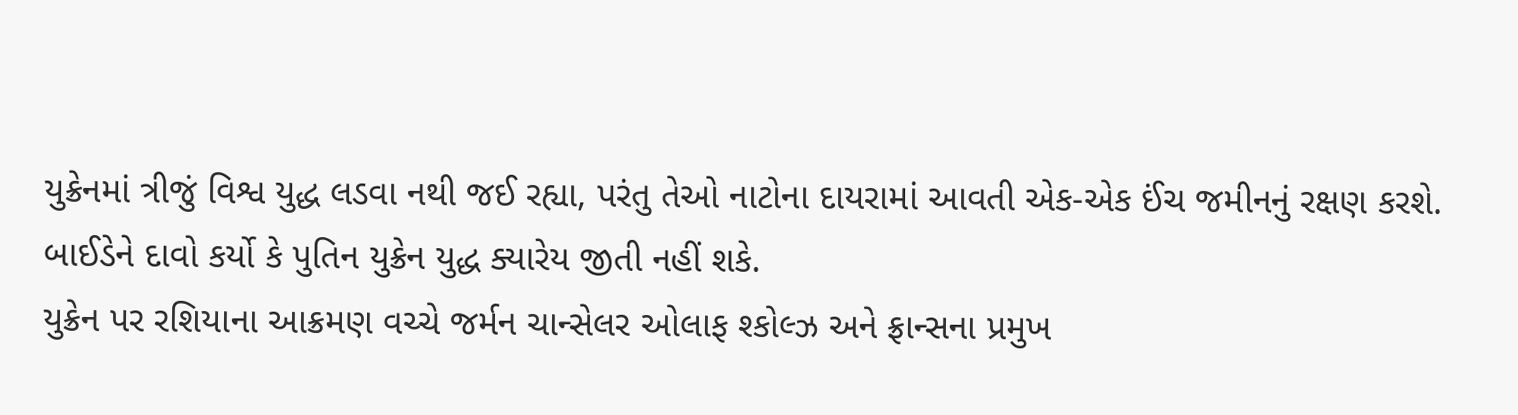યુક્રેનમાં ત્રીજું વિશ્વ યુદ્ધ લડવા નથી જઈ રહ્યા, પરંતુ તેઓ નાટોના દાયરામાં આવતી એક-એક ઈંચ જમીનનું રક્ષણ કરશે. બાઈડેને દાવો કર્યો કે પુતિન યુક્રેન યુદ્ધ ક્યારેય જીતી નહીં શકે.
યુક્રેન પર રશિયાના આક્રમણ વચ્ચે જર્મન ચાન્સેલર ઓલાફ શ્કોલ્ઝ અને ફ્રાન્સના પ્રમુખ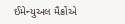ઈમેન્યુઅલ મૈક્રોંએ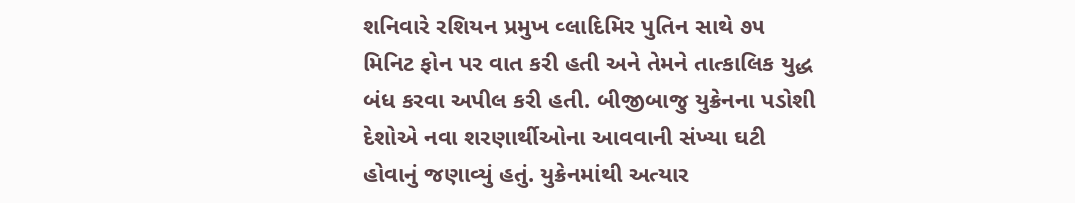શનિવારે રશિયન પ્રમુખ વ્લાદિમિર પુતિન સાથે ૭૫ મિનિટ ફોન પર વાત કરી હતી અને તેમને તાત્કાલિક યુદ્ધ બંધ કરવા અપીલ કરી હતી. બીજીબાજુ યુક્રેનના પડોશી દેશોએ નવા શરણાર્થીઓના આવવાની સંખ્યા ઘટી હોવાનું જણાવ્યું હતું. યુક્રેનમાંથી અત્યાર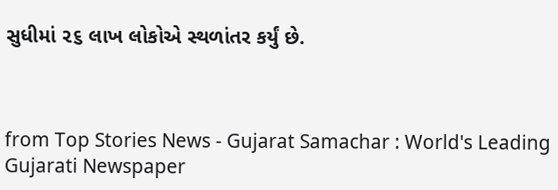સુધીમાં ૨૬ લાખ લોકોએ સ્થળાંતર કર્યું છે.



from Top Stories News - Gujarat Samachar : World's Leading Gujarati Newspaper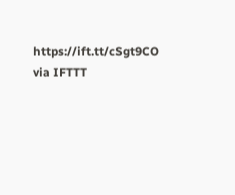https://ift.tt/cSgt9CO
via IFTTT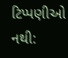ટિપ્પણીઓ નથી: